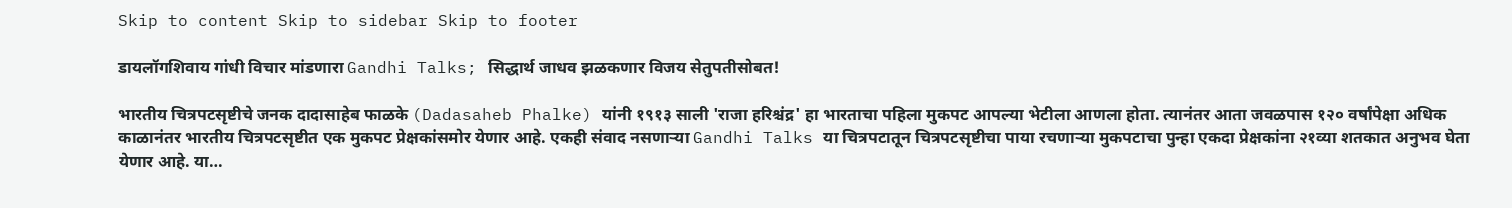Skip to content Skip to sidebar Skip to footer

डायलॉगशिवाय गांधी विचार मांडणारा Gandhi Talks; सिद्धार्थ जाधव झळकणार विजय सेतुपतीसोबत!

भारतीय चित्रपटसृष्टीचे जनक दादासाहेब फाळके (Dadasaheb Phalke) यांनी १९१३ साली 'राजा हरिश्चंद्र' हा भारताचा पहिला मुकपट आपल्या भेटीला आणला होता. त्यानंतर आता जवळपास १२० वर्षांपेक्षा अधिक काळानंतर भारतीय चित्रपटसृष्टीत एक मुकपट प्रेक्षकांसमोर येणार आहे. एकही संवाद नसणाऱ्या Gandhi Talks या चित्रपटातून चित्रपटसृष्टीचा पाया रचणाऱ्या मुकपटाचा पुन्हा एकदा प्रेक्षकांना २१व्या शतकात अनुभव घेता येणार आहे. या…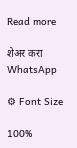Read more

शेअर करा WhatsApp

⚙ Font Size

100%